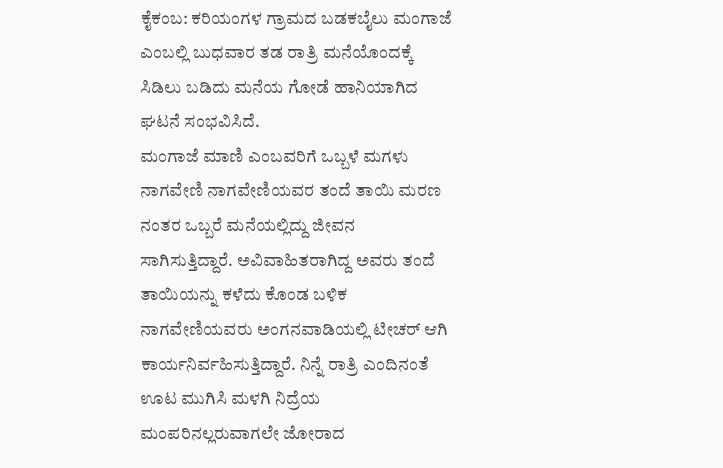ಕೈಕಂಬ: ಕರಿಯಂಗಳ ಗ್ರಾಮದ ಬಡಕಬೈಲು ಮಂಗಾಜೆ ಎಂಬಲ್ಲಿ ಬುಧವಾರ ತಡ ರಾತ್ರಿ ಮನೆಯೊಂದಕ್ಕೆ ಸಿಡಿಲು ಬಡಿದು ಮನೆಯ ಗೋಡೆ ಹಾನಿಯಾಗಿದ ಘಟನೆ ಸಂಭವಿಸಿದೆ.
ಮಂಗಾಜೆ ಮಾಣಿ ಎಂಬವರಿಗೆ ಒಬ್ಬಳೆ ಮಗಳು ನಾಗವೇಣಿ ನಾಗವೇಣಿಯವರ ತಂದೆ ತಾಯಿ ಮರಣ ನಂತರ ಒಬ್ಬರೆ ಮನೆಯಲ್ಲಿದ್ದು ಜೀವನ ಸಾಗಿಸುತ್ತಿದ್ದಾರೆ. ಅವಿವಾಹಿತರಾಗಿದ್ದ ಅವರು ತಂದೆ ತಾಯಿಯನ್ನು ಕಳೆದು ಕೊಂಡ ಬಳಿಕ ನಾಗವೇಣಿಯವರು ಅಂಗನವಾಡಿಯಲ್ಲಿ ಟೀಚರ್ ಆಗಿ ಕಾರ್ಯನಿರ್ವಹಿಸುತ್ತಿದ್ದಾರೆ. ನಿನ್ನೆ ರಾತ್ರಿ ಎಂದಿನಂತೆ ಊಟ ಮುಗಿಸಿ ಮಳಗಿ ನಿದ್ರೆಯ ಮಂಪರಿನಲ್ಲರುವಾಗಲೇ ಜೋರಾದ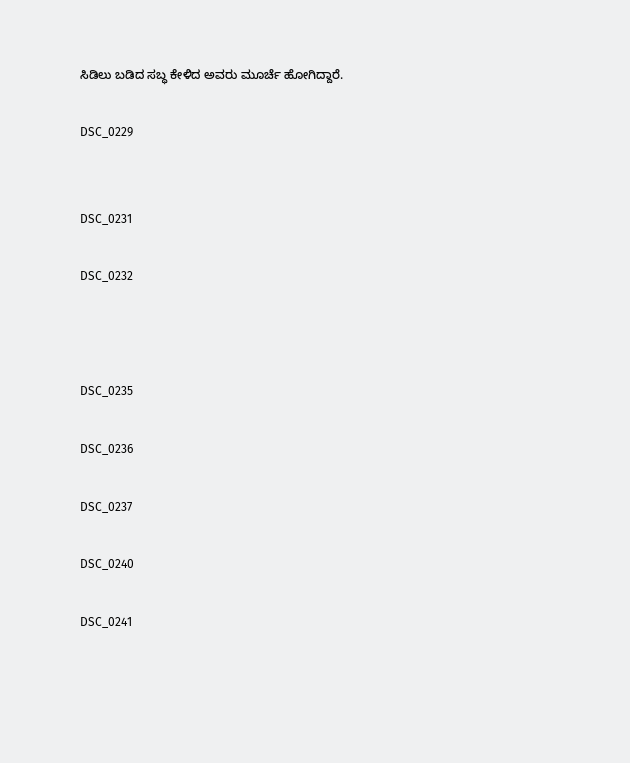ಸಿಡಿಲು ಬಡಿದ ಸಬ್ಧ ಕೇಳಿದ ಅವರು ಮೂರ್ಚೆ ಹೋಗಿದ್ದಾರೆ.

DSC_0229


DSC_0231

DSC_0232



DSC_0235

DSC_0236

DSC_0237

DSC_0240

DSC_0241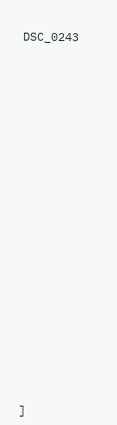DSC_0243























]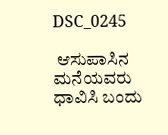DSC_0245

 ಆಸುಪಾಸಿನ ಮನೆಯವರು ಧಾವಿಸಿ ಬಂದು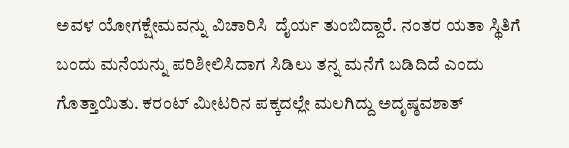ಅವಳ ಯೋಗಕ್ಷೇಮವನ್ನು ವಿಚಾರಿಸಿ  ದೈರ್ಯ ತುಂಬಿದ್ದಾರೆ. ನಂತರ ಯತಾ ಸ್ಥಿತಿಗೆ ಬಂದು ಮನೆಯನ್ನು ಪರಿಶೀಲಿಸಿದಾಗ ಸಿಡಿಲು ತನ್ನ ಮನೆಗೆ ಬಡಿದಿದೆ ಎಂದು ಗೊತ್ತಾಯಿತು. ಕರಂಟ್ ಮೀಟರಿನ ಪಕ್ಕದಲ್ಲೇ ಮಲಗಿದ್ದು ಅದೃಷ್ಠವಶಾತ್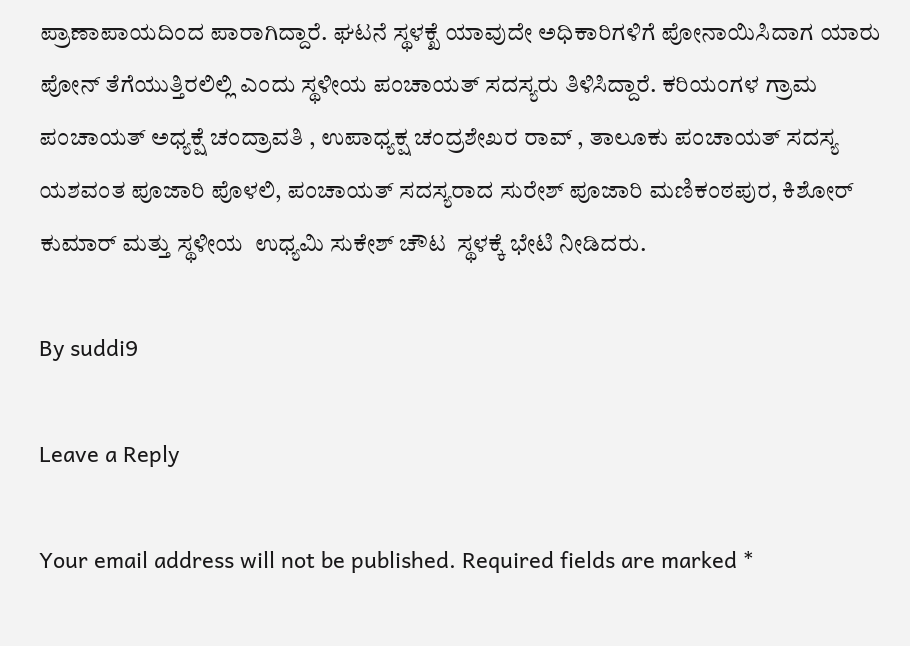ಪ್ರಾಣಾಪಾಯದಿಂದ ಪಾರಾಗಿದ್ದಾರೆ. ಘಟನೆ ಸ್ಥಳಕ್ಖೆ ಯಾವುದೇ ಅಧಿಕಾರಿಗಳಿಗೆ ಪೋನಾಯಿಸಿದಾಗ ಯಾರು ಪೋನ್ ತೆಗೆಯುತ್ತಿರಲಿಲ್ಲಿ ಎಂದು ಸ್ಥಳೀಯ ಪಂಚಾಯತ್ ಸದಸ್ಯರು ತಿಳಿಸಿದ್ದಾರೆ. ಕರಿಯಂಗಳ ಗ್ರಾಮ ಪಂಚಾಯತ್ ಅಧ್ಯಕ್ಷೆ ಚಂದ್ರಾವತಿ , ಉಪಾಧ್ಯಕ್ಷ ಚಂದ್ರಶೇಖರ ರಾವ್ , ತಾಲೂಕು ಪಂಚಾಯತ್ ಸದಸ್ಯ ಯಶವಂತ ಪೂಜಾರಿ ಪೊಳಲಿ, ಪಂಚಾಯತ್ ಸದಸ್ಯರಾದ ಸುರೇಶ್ ಪೂಜಾರಿ ಮಣಿಕಂಠಪುರ, ಕಿಶೋರ್ ಕುಮಾರ್ ಮತ್ತು ಸ್ಥಳೀಯ  ಉಧ್ಯಮಿ ಸುಕೇಶ್ ಚೌಟ  ಸ್ಥಳಕ್ಕೆ ಭೇಟಿ ನೀಡಿದರು.

By suddi9

Leave a Reply

Your email address will not be published. Required fields are marked *